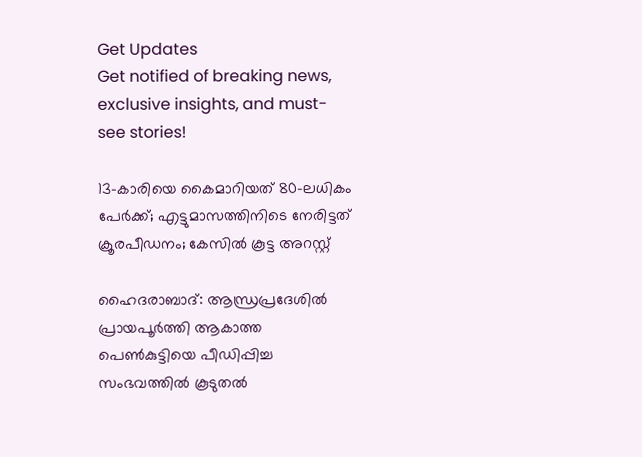Get Updates
Get notified of breaking news, exclusive insights, and must-see stories!

13-കാരിയെ കൈമാറിയത് 80-ലധികം പേർക്ക്; എട്ടുമാസത്തിനിടെ നേരിട്ടത് ക്രൂരപീഡനം; കേസിൽ കൂട്ട അറസ്റ്റ്

ഹൈദരാബാദ്: ആന്ധ്രപ്രദേശിൽ പ്രായപൂർത്തി ആകാത്ത പെൺകുട്ടിയെ പീഡിപ്പിച്ച സംഭവത്തിൽ കൂടുതൽ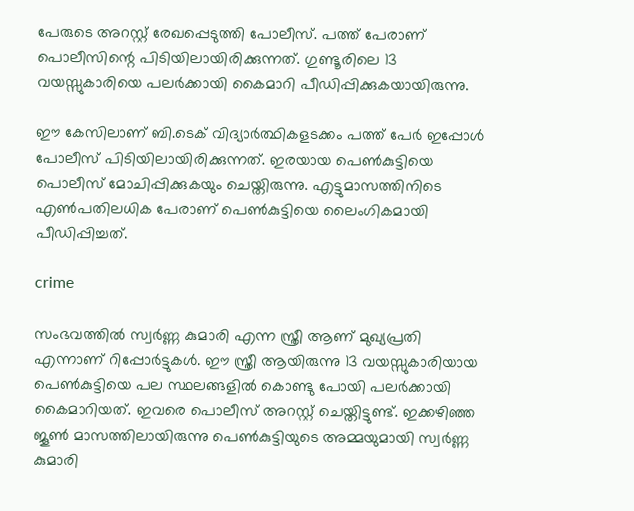പേരുടെ അറസ്റ്റ് രേഖപ്പെടുത്തി പോലീസ്. പത്ത് പേരാണ് പൊലീസിന്റെ പിടിയിലായിരിക്കുന്നത്. ഗുണ്ടൂരിലെ 13 വയസ്സുകാരിയെ പലർക്കായി കൈമാറി പീഡിപ്പിക്കുകയായിരുന്നു.

ഈ കേസിലാണ് ബി.ടെക് വിദ്യാർത്ഥികളടക്കം പത്ത് പേർ ഇപ്പോൾ പോലീസ് പിടിയിലായിരിക്കുന്നത്. ഇരയായ പെൺകുട്ടിയെ പൊലീസ് മോചിപ്പിക്കുകയും ചെയ്തിരുന്നു. എട്ടുമാസത്തിനിടെ എൺപതിലധിക പേരാണ് പെൺകുട്ടിയെ ലൈംഗികമായി പീഡിപ്പിച്ചത്.

crime

സംഭവത്തിൽ സ്വർണ്ണ കുമാരി എന്ന സ്ത്രീ ആണ് മുഖ്യപ്രതി എന്നാണ് റിപ്പോർട്ടുകൾ. ഈ സ്ത്രീ ആയിരുന്നു 13 വയസ്സുകാരിയായ പെൺകുട്ടിയെ പല സ്ഥലങ്ങളിൽ കൊണ്ടു പോയി പലർക്കായി കൈമാറിയത്. ഇവരെ പൊലീസ് അറസ്റ്റ് ചെയ്തിട്ടുണ്ട്. ഇക്കഴിഞ്ഞ ജൂൺ മാസത്തിലായിരുന്നു പെൺകുട്ടിയുടെ അമ്മയുമായി സ്വർണ്ണ കുമാരി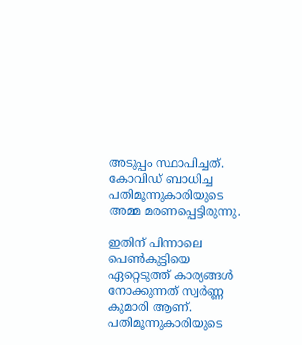അടുപ്പം സ്ഥാപിച്ചത്. കോവിഡ് ബാധിച്ച പതിമൂന്നുകാരിയുടെ അമ്മ മരണപ്പെട്ടിരുന്നു.

ഇതിന് പിന്നാലെ പെൺകുട്ടിയെ ഏറ്റെടുത്ത് കാര്യങ്ങൾ നോക്കുന്നത് സ്വർണ്ണ കുമാരി ആണ്. പതിമൂന്നുകാരിയുടെ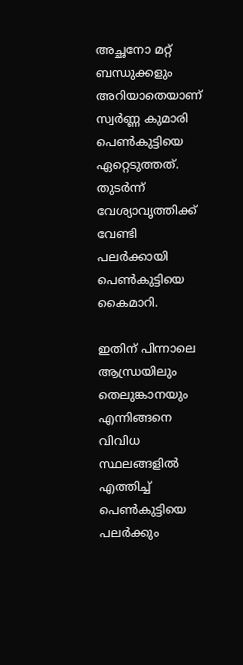അച്ഛനോ മറ്റ് ബന്ധുക്കളും അറിയാതെയാണ് സ്വർണ്ണ കുമാരി പെൺകുട്ടിയെ ഏറ്റെടുത്തത്. തുടർന്ന് വേശ്യാവൃത്തിക്ക് വേണ്ടി പലർക്കായി പെൺകുട്ടിയെ കൈമാറി.

ഇതിന് പിന്നാലെ ആന്ധ്രയിലും തെലുങ്കാനയും എന്നിങ്ങനെ വിവിധ സ്ഥലങ്ങളിൽ എത്തിച്ച് പെൺകുട്ടിയെ പലർക്കും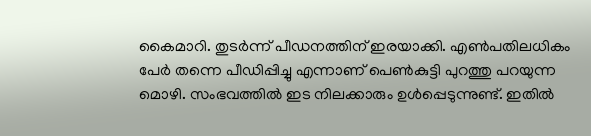കൈമാറി. തുടർന്ന് പീഡനത്തിന് ഇരയാക്കി. എൺപതിലധികം പേർ തന്നെ പീഡിപ്പിച്ചു എന്നാണ് പെൺകുട്ടി പുറത്തു പറയുന്ന മൊഴി. സംഭവത്തിൽ ഇട നിലക്കാരും ഉൾപ്പെടുന്നുണ്ട്. ഇതിൽ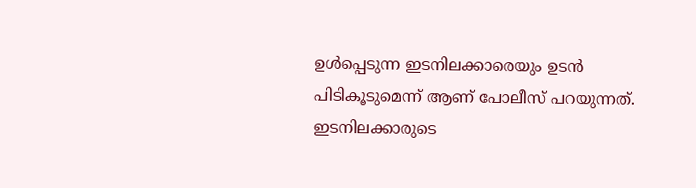ഉൾപ്പെടുന്ന ഇടനിലക്കാരെയും ഉടൻ പിടികൂടുമെന്ന് ആണ് പോലീസ് പറയുന്നത്. ഇടനിലക്കാരുടെ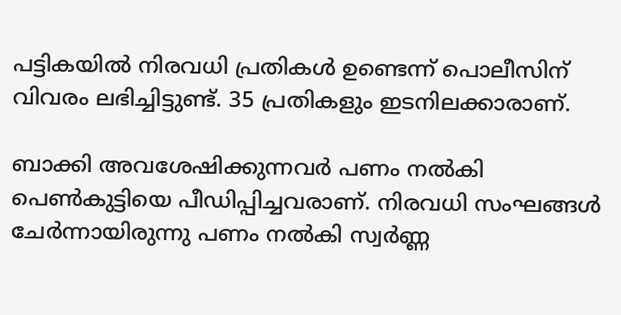പട്ടികയിൽ നിരവധി പ്രതികൾ ഉണ്ടെന്ന് പൊലീസിന് വിവരം ലഭിച്ചിട്ടുണ്ട്. 35 പ്രതികളും ഇടനിലക്കാരാണ്.

ബാക്കി അവശേഷിക്കുന്നവർ പണം നൽകി പെൺകുട്ടിയെ പീഡിപ്പിച്ചവരാണ്. നിരവധി സംഘങ്ങൾ ചേർന്നായിരുന്നു പണം നൽകി സ്വർണ്ണ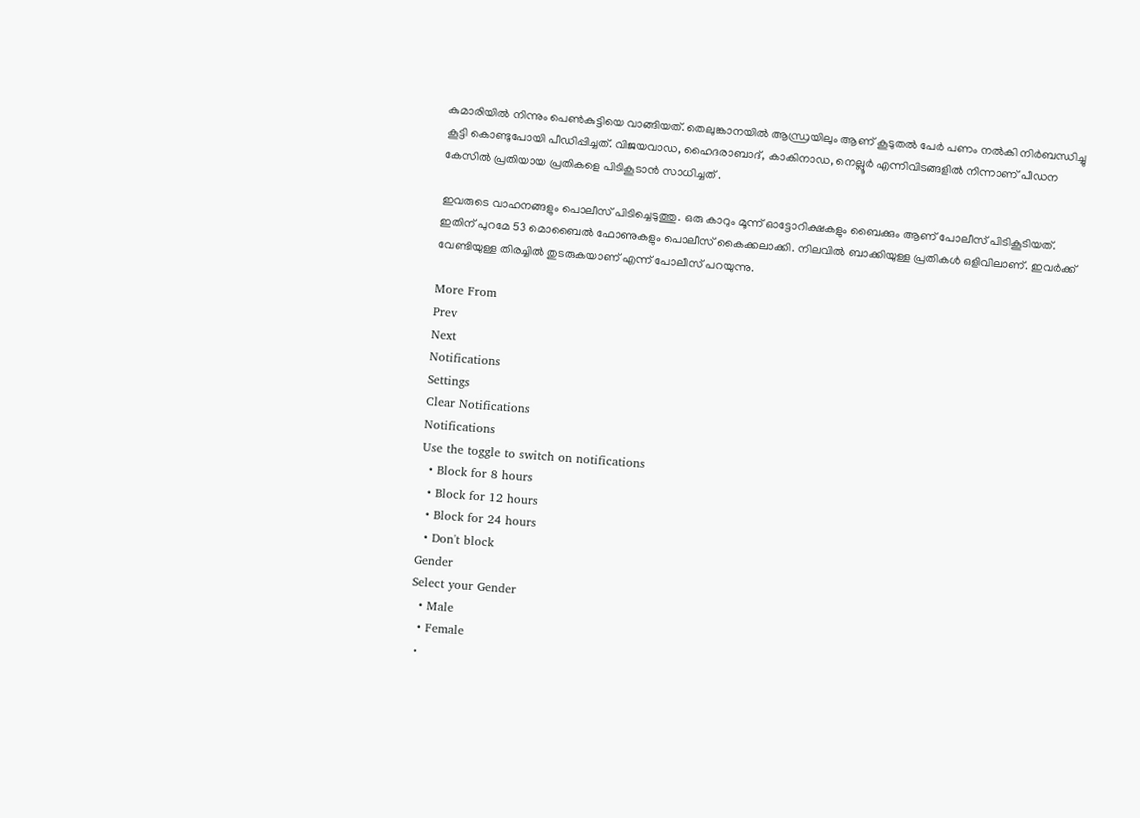കുമാരിയിൽ നിന്നും പെൺകുട്ടിയെ വാങ്ങിയത്. തെലുങ്കാനയിൽ ആന്ധ്രയിലും ആണ് കൂടുതൽ പേർ പണം നൽകി നിർബന്ധിച്ചു കൂട്ടി കൊണ്ടുപോയി പീഡിപ്പിച്ചത്. വിജയവാഡ, ഹൈദരാബാദ്, കാകിനാഡ, നെല്ലൂർ എന്നിവിടങ്ങളിൽ നിന്നാണ് പീഡന കേസിൽ പ്രതിയായ പ്രതികളെ പിടികൂടാൻ സാധിച്ചത് .

ഇവരുടെ വാഹനങ്ങളും പൊലീസ് പിടിച്ചെടുത്തു. ഒരു കാറും മൂന്ന് ഓട്ടോറിക്ഷകളും ബൈക്കും ആണ് പോലീസ് പിടികൂടിയത്. ഇതിന് പുറമേ 53 മൊബൈൽ ഫോണുകളും പൊലീസ് കൈക്കലാക്കി. നിലവിൽ ബാക്കിയുള്ള പ്രതികൾ ഒളിവിലാണ്. ഇവർക്ക് വേണ്ടിയുള്ള തിരച്ചിൽ തുടരുകയാണ് എന്ന് പോലീസ് പറയുന്നു.

More From
Prev
Next
Notifications
Settings
Clear Notifications
Notifications
Use the toggle to switch on notifications
  • Block for 8 hours
  • Block for 12 hours
  • Block for 24 hours
  • Don't block
Gender
Select your Gender
  • Male
  • Female
  •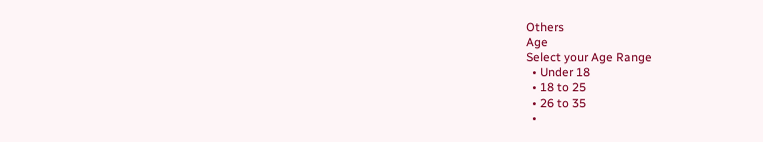Others
Age
Select your Age Range
  • Under 18
  • 18 to 25
  • 26 to 35
  •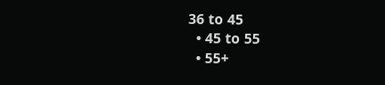36 to 45
  • 45 to 55
  • 55+